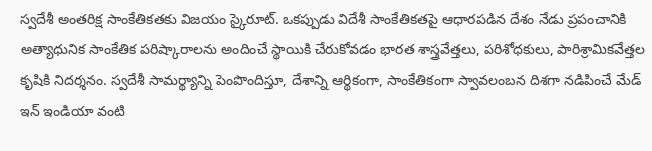స్వదేశీ అంతరిక్ష సాంకేతికతకు విజయం స్కైరూట్. ఒకప్పుడు విదేశీ సాంకేతికతపై ఆధారపడిన దేశం నేడు ప్రపంచానికి అత్యాధునిక సాంకేతిక పరిష్కారాలను అందించే స్థాయికి చేరుకోవడం భారత శాస్త్రవేత్తలు, పరిశోధకులు, పారిశ్రామికవేత్తల కృషికి నిదర్శనం. స్వదేశీ సామర్థ్యాన్ని పెంపొందిస్తూ, దేశాన్ని ఆర్థికంగా, సాంకేతికంగా స్వావలంబన దిశగా నడిపించే మేడ్ ఇన్ ఇండియా వంటి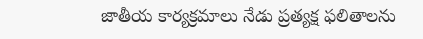జాతీయ కార్యక్రమాలు నేడు ప్రత్యక్ష ఫలితాలను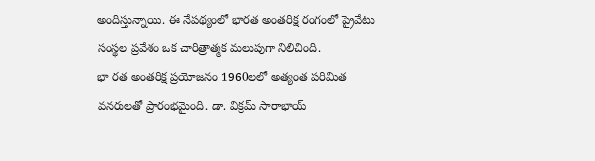అందిస్తున్నాయి. ఈ నేపథ్యంలో భారత అంతరిక్ష రంగంలో ప్రైవేటు సంస్థల ప్రవేశం ఒక చారిత్రాత్మక మలుపుగా నిలిచింది.
భా రత అంతరిక్ష ప్రయోజనం 1960లలో అత్యంత పరిమిత వనరులతో ప్రారంభమైంది. డా. విక్రమ్ సారాభాయ్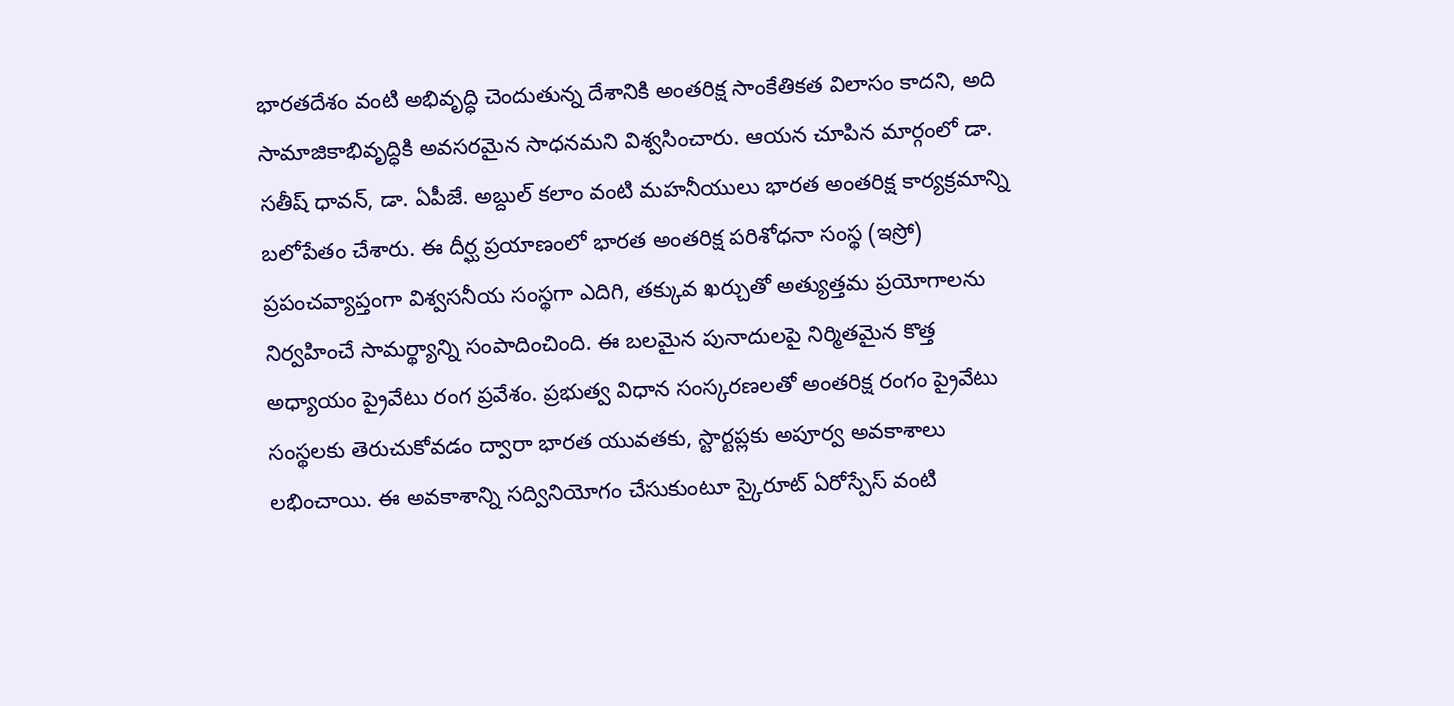భారతదేశం వంటి అభివృద్ధి చెందుతున్న దేశానికి అంతరిక్ష సాంకేతికత విలాసం కాదని, అది సామాజికాభివృద్ధికి అవసరమైన సాధనమని విశ్వసించారు. ఆయన చూపిన మార్గంలో డా. సతీష్ ధావన్, డా. ఏపీజే. అబ్దుల్ కలాం వంటి మహనీయులు భారత అంతరిక్ష కార్యక్రమాన్ని బలోపేతం చేశారు. ఈ దీర్ఘ ప్రయాణంలో భారత అంతరిక్ష పరిశోధనా సంస్థ (ఇస్రో) ప్రపంచవ్యాప్తంగా విశ్వసనీయ సంస్థగా ఎదిగి, తక్కువ ఖర్చుతో అత్యుత్తమ ప్రయోగాలను నిర్వహించే సామర్థ్యాన్ని సంపాదించింది. ఈ బలమైన పునాదులపై నిర్మితమైన కొత్త అధ్యాయం ప్రైవేటు రంగ ప్రవేశం. ప్రభుత్వ విధాన సంస్కరణలతో అంతరిక్ష రంగం ప్రైవేటు సంస్థలకు తెరుచుకోవడం ద్వారా భారత యువతకు, స్టార్టప్లకు అపూర్వ అవకాశాలు లభించాయి. ఈ అవకాశాన్ని సద్వినియోగం చేసుకుంటూ స్కైరూట్ ఏరోస్పేస్ వంటి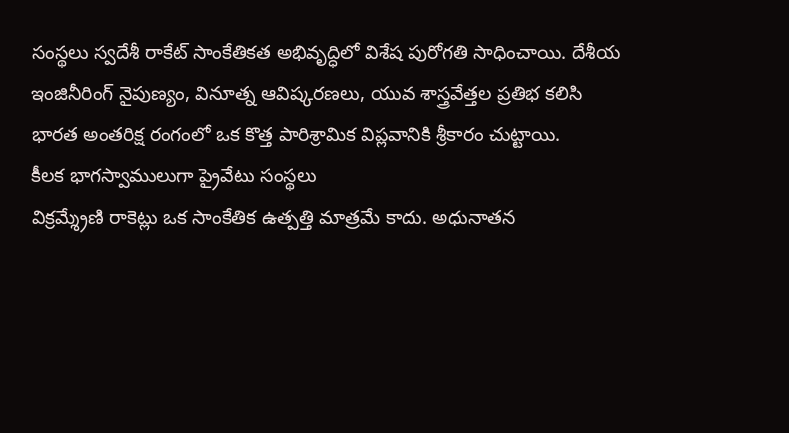సంస్థలు స్వదేశీ రాకేట్ సాంకేతికత అభివృద్ధిలో విశేష పురోగతి సాధించాయి. దేశీయ ఇంజినీరింగ్ నైపుణ్యం, వినూత్న ఆవిష్కరణలు, యువ శాస్త్రవేత్తల ప్రతిభ కలిసి భారత అంతరిక్ష రంగంలో ఒక కొత్త పారిశ్రామిక విప్లవానికి శ్రీకారం చుట్టాయి.
కీలక భాగస్వాములుగా ప్రైవేటు సంస్థలు
విక్రమ్శ్రేణి రాకెట్లు ఒక సాంకేతిక ఉత్పత్తి మాత్రమే కాదు. అధునాతన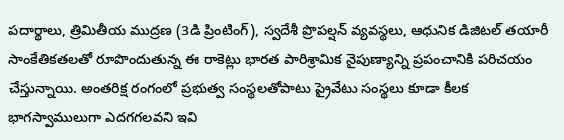పదార్థాలు, త్రిమితీయ ముద్రణ (3డి ప్రింటింగ్), స్వదేశీ ప్రొపల్షన్ వ్యవస్థలు, ఆధునిక డిజిటల్ తయారీ సాంకేతికతలతో రూపొందుతున్న ఈ రాకెట్లు భారత పారిశ్రామిక నైపుణ్యాన్ని ప్రపంచానికి పరిచయం చేస్తున్నాయి. అంతరిక్ష రంగంలో ప్రభుత్వ సంస్థలతోపాటు ప్రైవేటు సంస్థలు కూడా కీలక భాగస్వాములుగా ఎదగగలవని ఇవి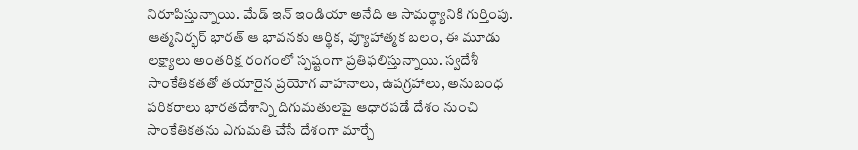నిరూపిస్తున్నాయి. మేడ్ ఇన్ ఇండియా అనేది ఆ సామర్థ్యానికి గుర్తింపు. ఆత్మనిర్భర్ భారత్ ఆ భావనకు ఆర్థిక, వ్యూహాత్మక బలం, ఈ మూడు లక్ష్యాలు అంతరిక్ష రంగంలో స్పష్టంగా ప్రతిఫలిస్తున్నాయి. స్వదేశీ సాంకేతికతతో తయారైన ప్రయోగ వాహనాలు, ఉపగ్రహాలు, అనుబంధ పరికరాలు భారతదేశాన్ని దిగుమతులపై ఆధారపడే దేశం నుంచి సాంకేతికతను ఎగుమతి చేసే దేశంగా మార్చే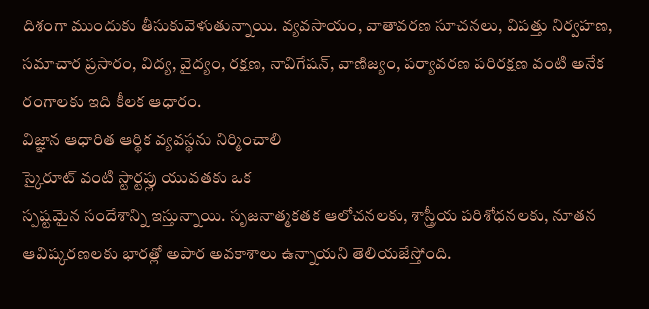దిశంగా ముందుకు తీసుకువెళుతున్నాయి. వ్యవసాయం, వాతావరణ సూచనలు, విపత్తు నిర్వహణ, సమాచార ప్రసారం, విద్య, వైద్యం, రక్షణ, నావిగేషన్, వాణిజ్యం, పర్యావరణ పరిరక్షణ వంటి అనేక రంగాలకు ఇది కీలక ఆధారం.
విజ్ఞాన ఆధారిత ఆర్థిక వ్యవస్థను నిర్మించాలి
స్కైరూట్ వంటి స్టార్టప్లు యువతకు ఒక
స్పష్టమైన సందేశాన్ని ఇస్తున్నాయి. సృజనాత్మకతక ఆలోచనలకు, శాస్త్రీయ పరిశోధనలకు, నూతన ఆవిష్కరణలకు భారత్లో అపార అవకాశాలు ఉన్నాయని తెలియజేస్తోంది.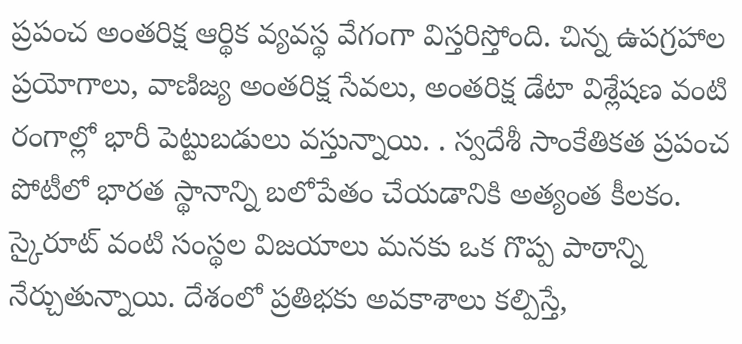ప్రపంచ అంతరిక్ష ఆర్థిక వ్యవస్థ వేగంగా విస్తరిస్తోంది. చిన్న ఉపగ్రహాల ప్రయోగాలు, వాణిజ్య అంతరిక్ష సేవలు, అంతరిక్ష డేటా విశ్లేషణ వంటి రంగాల్లో భారీ పెట్టుబడులు వస్తున్నాయి. . స్వదేశీ సాంకేతికత ప్రపంచ పోటీలో భారత స్థానాన్ని బలోపేతం చేయడానికి అత్యంత కీలకం. స్కైరూట్ వంటి సంస్థల విజయాలు మనకు ఒక గొప్ప పాఠాన్ని నేర్చుతున్నాయి. దేశంలో ప్రతిభకు అవకాశాలు కల్పిస్తే,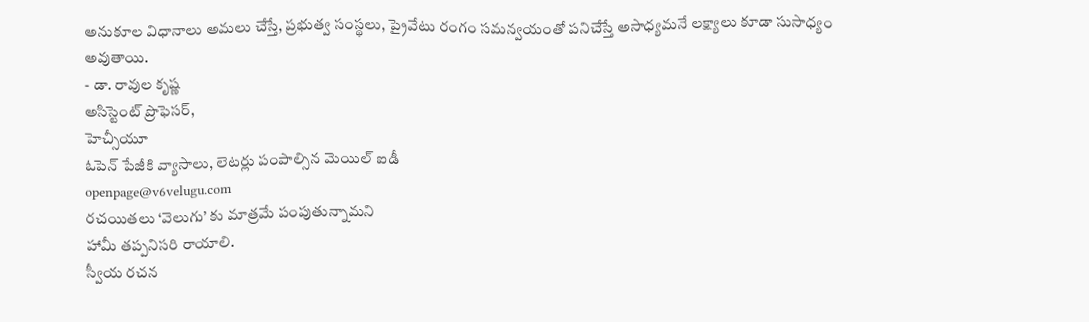అనుకూల విధానాలు అమలు చేస్తే, ప్రభుత్వ సంస్థలు, ప్రైవేటు రంగం సమన్వయంతో పనిచేస్తే అసాధ్యమనే లక్ష్యాలు కూడా సుసాధ్యం అవుతాయి.
- డా. రావుల కృష్ణ
అసిస్టెంట్ ప్రొఫెసర్,
హెచ్సీయూ
ఓపెన్ పేజీకి వ్యాసాలు, లెటర్లు పంపాల్సిన మెయిల్ ఐడీ
openpage@v6velugu.com
రచయితలు ‘వెలుగు’ కు మాత్రమే పంపుతున్నామని
హామీ తప్పనిసరి రాయాలి.
స్వీయ రచన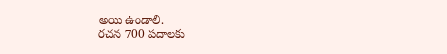అయి ఉండాలి.
రచన 700 పదాలకు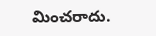మించరాదు.